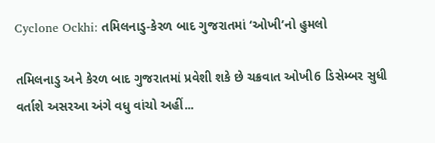Cyclone Ockhi: તમિલનાડુ-કેરળ બાદ ગુજરાતમાં ‘ઓખી’નો હુમલો

તમિલનાડુ અને કેરળ બાદ ગુજરાતમાં પ્રવેશી શકે છે ચક્રવાત ઓખી6 ડિસેમ્બર સુધી વર્તાશે અસરઆ અંગે વધુ વાંચો અહીં...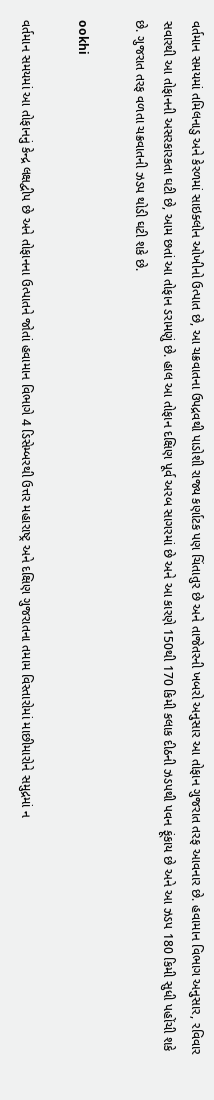વર્તમાન સમયમાં તમિલનાડુ અને કેરળમાં સાઇક્લોન ઓખીનો ઉત્પાત છે, આ ચક્રવાતના ઉપદ્રવથી પાડોશી રાજ્ય કર્ણાટક પણ ચિંતાતુર છે અને તાજેતરની ખબરો અનુસાર આ તોફાન ગુજરાત તરફ આવનાર છે. હવામાન વિભાગ અનુસાર, રવિવાર સવારથી આ તોફાનની અસરકારકતા ઘટી છે, આમ છતાં આ તોફાન ડરામણું છે. હાલ આ તોફાન દક્ષિણ પૂર્વ અરબ સાગરમાં છે અને આ કારણે 150થી 170 કિમી કલાક દીઠની ઝડપથી પવન ફૂંકાય છે અને આ ઝડપ 180 કિમી સુધી પહોંચી શકે છે. ગુજરાત તરફ વળતા ચક્રવાતની ઝડપ થોડી ઘટી શકે છે.

ookhi

વર્તમાન સમયમાં આ તોફાનનું કેન્દ્ર લક્ષદ્વીપ છે અને તોફાનના ઉત્પાતને જોતાં હવામાન વિભાગે 4 ડિસેમ્બરથી ઉત્તર મહારાષ્ટ્ર અને દક્ષિણ ગુજરાતના તમામ વિસ્તારોમાં માછીમારોને સમુદ્રમાં ન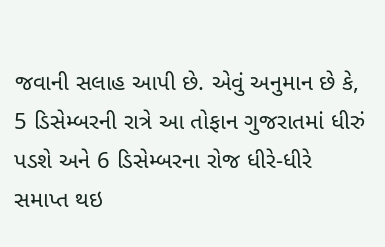જવાની સલાહ આપી છે. એવું અનુમાન છે કે, 5 ડિસેમ્બરની રાત્રે આ તોફાન ગુજરાતમાં ધીરું પડશે અને 6 ડિસેમ્બરના રોજ ધીરે-ધીરે સમાપ્ત થઇ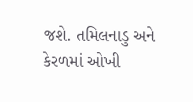જશે. તમિલનાડુ અને કેરળમાં ઓખી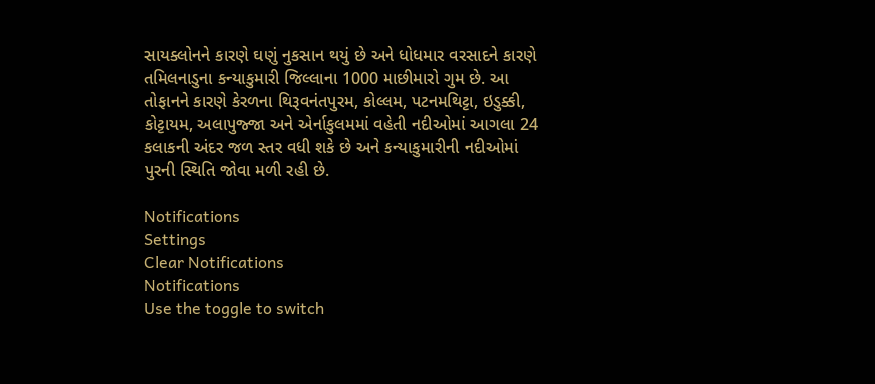સાયક્લોનને કારણે ઘણું નુકસાન થયું છે અને ધોધમાર વરસાદને કારણે તમિલનાડુના કન્યાકુમારી જિલ્લાના 1000 માછીમારો ગુમ છે. આ તોફાનને કારણે કેરળના થિરૂવનંતપુરમ, કોલ્લમ, પટનમથિટ્ટા, ઇડુક્કી, કોટ્ટાયમ, અલાપુજ્જા અને એર્નાકુલમમાં વહેતી નદીઓમાં આગલા 24 કલાકની અંદર જળ સ્તર વધી શકે છે અને કન્યાકુમારીની નદીઓમાં પુરની સ્થિતિ જોવા મળી રહી છે.

Notifications
Settings
Clear Notifications
Notifications
Use the toggle to switch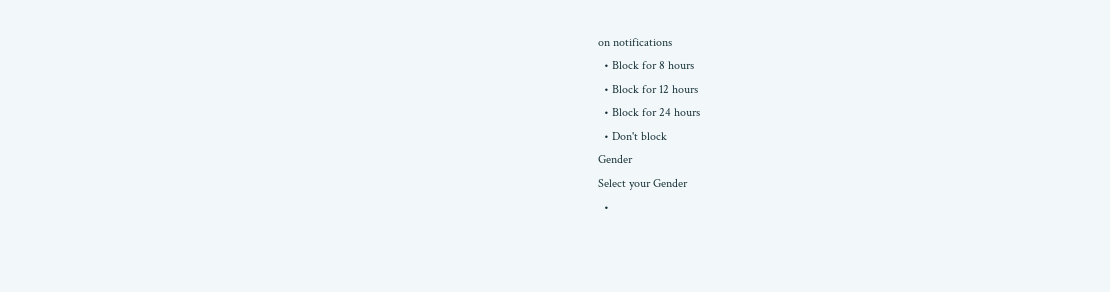on notifications
  • Block for 8 hours
  • Block for 12 hours
  • Block for 24 hours
  • Don't block
Gender
Select your Gender
  •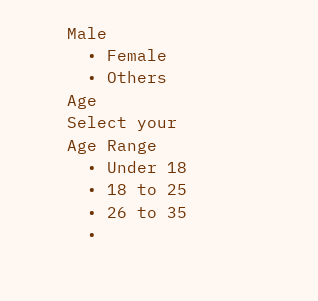Male
  • Female
  • Others
Age
Select your Age Range
  • Under 18
  • 18 to 25
  • 26 to 35
  •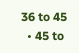36 to 45
  • 45 to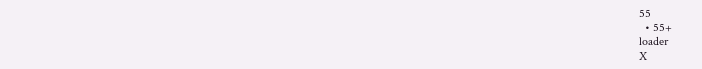55
  • 55+
loader
X